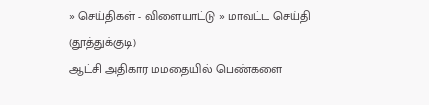» செய்திகள் - விளையாட்டு » மாவட்ட செய்தி (தூத்துக்குடி)
ஆட்சி அதிகார மமதையில் பெண்களை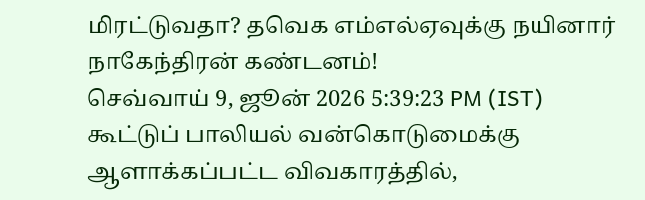மிரட்டுவதா? தவெக எம்எல்ஏவுக்கு நயினார் நாகேந்திரன் கண்டனம்!
செவ்வாய் 9, ஜூன் 2026 5:39:23 PM (IST)
கூட்டுப் பாலியல் வன்கொடுமைக்கு ஆளாக்கப்பட்ட விவகாரத்தில்,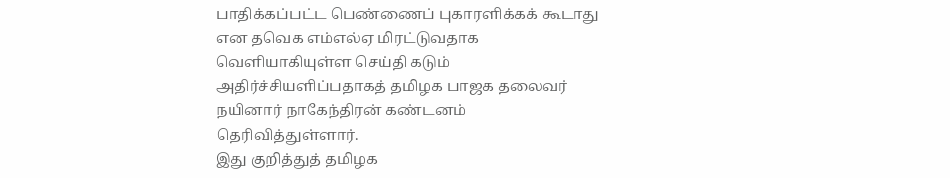பாதிக்கப்பட்ட பெண்ணைப் புகாரளிக்கக் கூடாது என தவெக எம்எல்ஏ மிரட்டுவதாக வெளியாகியுள்ள செய்தி கடும் அதிர்ச்சியளிப்பதாகத் தமிழக பாஜக தலைவர் நயினார் நாகேந்திரன் கண்டனம் தெரிவித்துள்ளார்.
இது குறித்துத் தமிழக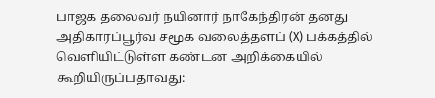பாஜக தலைவர் நயினார் நாகேந்திரன் தனது அதிகாரப்பூர்வ சமூக வலைத்தளப் (X) பக்கத்தில் வெளியிட்டுள்ள கண்டன அறிக்கையில் கூறியிருப்பதாவது: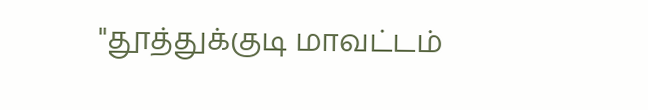"தூத்துக்குடி மாவட்டம்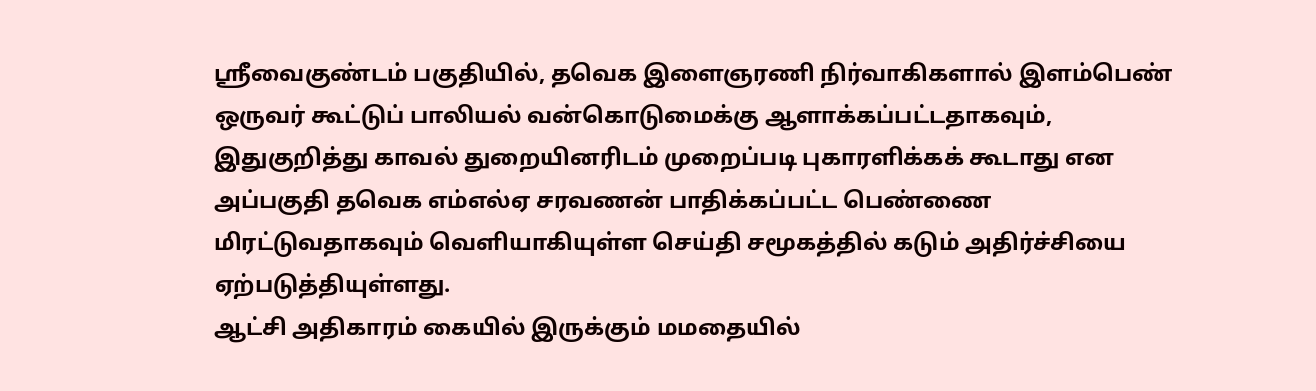ஸ்ரீவைகுண்டம் பகுதியில், தவெக இளைஞரணி நிர்வாகிகளால் இளம்பெண் ஒருவர் கூட்டுப் பாலியல் வன்கொடுமைக்கு ஆளாக்கப்பட்டதாகவும், இதுகுறித்து காவல் துறையினரிடம் முறைப்படி புகாரளிக்கக் கூடாது என அப்பகுதி தவெக எம்எல்ஏ சரவணன் பாதிக்கப்பட்ட பெண்ணை மிரட்டுவதாகவும் வெளியாகியுள்ள செய்தி சமூகத்தில் கடும் அதிர்ச்சியை ஏற்படுத்தியுள்ளது.
ஆட்சி அதிகாரம் கையில் இருக்கும் மமதையில்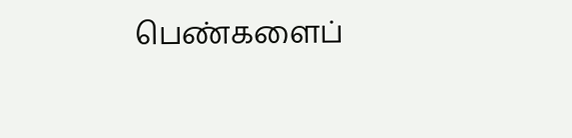பெண்களைப்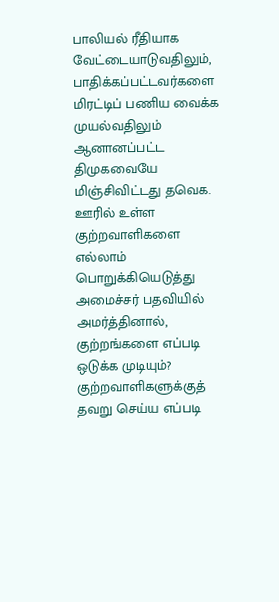பாலியல் ரீதியாக வேட்டையாடுவதிலும், பாதிக்கப்பட்டவர்களை மிரட்டிப் பணிய வைக்க முயல்வதிலும் ஆனானப்பட்ட திமுகவையே மிஞ்சிவிட்டது தவெக. ஊரில் உள்ள குற்றவாளிகளை எல்லாம் பொறுக்கியெடுத்து அமைச்சர் பதவியில் அமர்த்தினால், குற்றங்களை எப்படி ஒடுக்க முடியும்? குற்றவாளிகளுக்குத் தவறு செய்ய எப்படி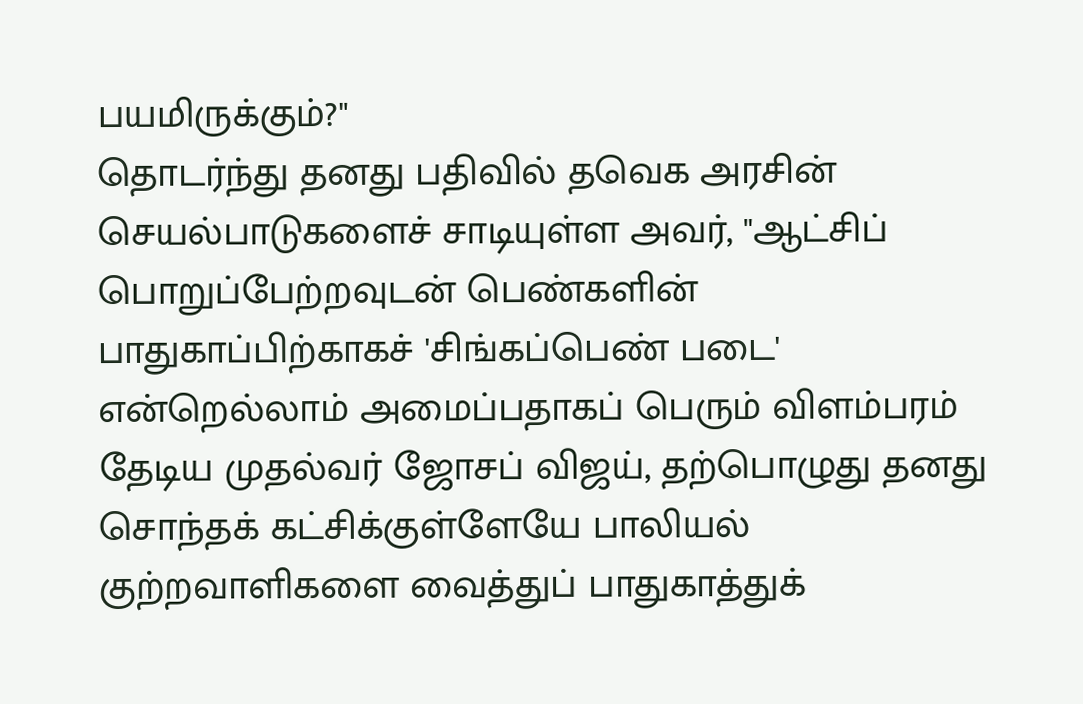பயமிருக்கும்?"
தொடர்ந்து தனது பதிவில் தவெக அரசின் செயல்பாடுகளைச் சாடியுள்ள அவர், "ஆட்சிப் பொறுப்பேற்றவுடன் பெண்களின் பாதுகாப்பிற்காகச் 'சிங்கப்பெண் படை' என்றெல்லாம் அமைப்பதாகப் பெரும் விளம்பரம் தேடிய முதல்வர் ஜோசப் விஜய், தற்பொழுது தனது சொந்தக் கட்சிக்குள்ளேயே பாலியல் குற்றவாளிகளை வைத்துப் பாதுகாத்துக்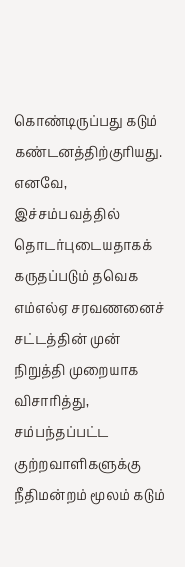கொண்டிருப்பது கடும் கண்டனத்திற்குரியது.
எனவே, இச்சம்பவத்தில் தொடர்புடையதாகக் கருதப்படும் தவெக எம்எல்ஏ சரவணனைச் சட்டத்தின் முன் நிறுத்தி முறையாக விசாரித்து, சம்பந்தப்பட்ட குற்றவாளிகளுக்கு நீதிமன்றம் மூலம் கடும்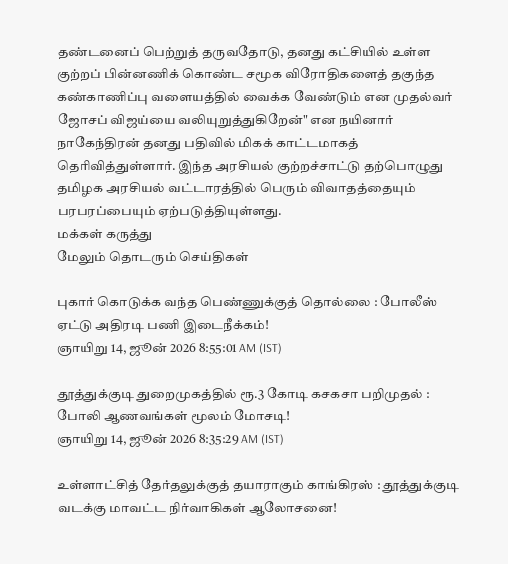தண்டனைப் பெற்றுத் தருவதோடு, தனது கட்சியில் உள்ள குற்றப் பின்னணிக் கொண்ட சமூக விரோதிகளைத் தகுந்த கண்காணிப்பு வளையத்தில் வைக்க வேண்டும் என முதல்வர் ஜோசப் விஜய்யை வலியுறுத்துகிறேன்" என நயினார் நாகேந்திரன் தனது பதிவில் மிகக் காட்டமாகத் தெரிவித்துள்ளார். இந்த அரசியல் குற்றச்சாட்டு தற்பொழுது தமிழக அரசியல் வட்டாரத்தில் பெரும் விவாதத்தையும் பரபரப்பையும் ஏற்படுத்தியுள்ளது.
மக்கள் கருத்து
மேலும் தொடரும் செய்திகள்

புகார் கொடுக்க வந்த பெண்ணுக்குத் தொல்லை : போலீஸ் ஏட்டு அதிரடி பணி இடைநீக்கம்!
ஞாயிறு 14, ஜூன் 2026 8:55:01 AM (IST)

தூத்துக்குடி துறைமுகத்தில் ரூ.3 கோடி கசகசா பறிமுதல் : போலி ஆணவங்கள் மூலம் மோசடி!
ஞாயிறு 14, ஜூன் 2026 8:35:29 AM (IST)

உள்ளாட்சித் தேர்தலுக்குத் தயாராகும் காங்கிரஸ் : தூத்துக்குடி வடக்கு மாவட்ட நிர்வாகிகள் ஆலோசனை!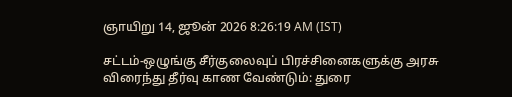ஞாயிறு 14, ஜூன் 2026 8:26:19 AM (IST)

சட்டம்-ஒழுங்கு சீர்குலைவுப் பிரச்சினைகளுக்கு அரசு விரைந்து தீர்வு காண வேண்டும்: துரை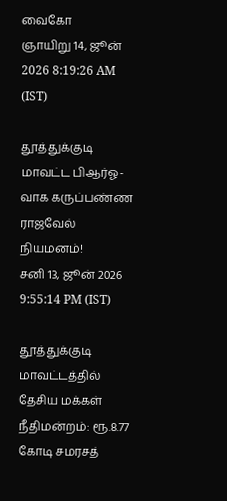வைகோ
ஞாயிறு 14, ஜூன் 2026 8:19:26 AM (IST)

தூத்துக்குடி மாவட்ட பிஆர்ஓ-வாக கருப்பண்ண ராஜவேல் நியமனம்!
சனி 13, ஜூன் 2026 9:55:14 PM (IST)

தூத்துக்குடி மாவட்டத்தில் தேசிய மக்கள் நீதிமன்றம்: ரூ.8.77 கோடி சமரசத்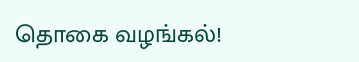தொகை வழங்கல்!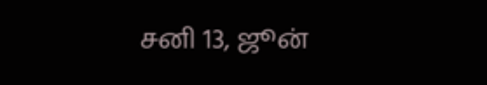சனி 13, ஜூன்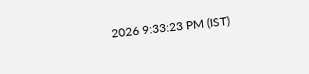2026 9:33:23 PM (IST)